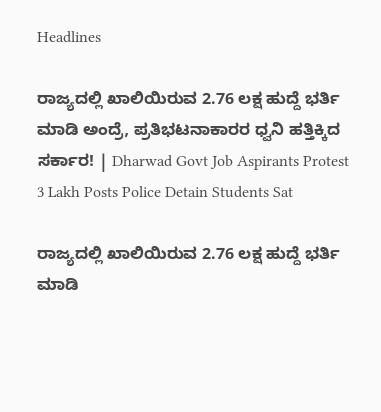Headlines

ರಾಜ್ಯದಲ್ಲಿ ಖಾಲಿಯಿರುವ 2.76 ಲಕ್ಷ ಹುದ್ದೆ ಭರ್ತಿ ಮಾಡಿ ಅಂದ್ರೆ, ಪ್ರತಿಭಟನಾಕಾರರ ಧ್ವನಿ ಹತ್ತಿಕ್ಕಿದ ಸರ್ಕಾರ! | Dharwad Govt Job Aspirants Protest 3 Lakh Posts Police Detain Students Sat

ರಾಜ್ಯದಲ್ಲಿ ಖಾಲಿಯಿರುವ 2.76 ಲಕ್ಷ ಹುದ್ದೆ ಭರ್ತಿ ಮಾಡಿ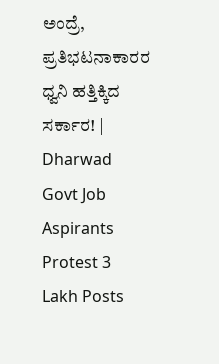ಅಂದ್ರೆ, ಪ್ರತಿಭಟನಾಕಾರರ ಧ್ವನಿ ಹತ್ತಿಕ್ಕಿದ ಸರ್ಕಾರ! | Dharwad Govt Job Aspirants Protest 3 Lakh Posts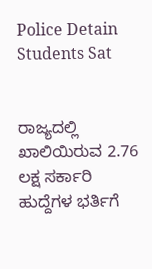Police Detain Students Sat


ರಾಜ್ಯದಲ್ಲಿ ಖಾಲಿಯಿರುವ 2.76 ಲಕ್ಷ ಸರ್ಕಾರಿ ಹುದ್ದೆಗಳ ಭರ್ತಿಗೆ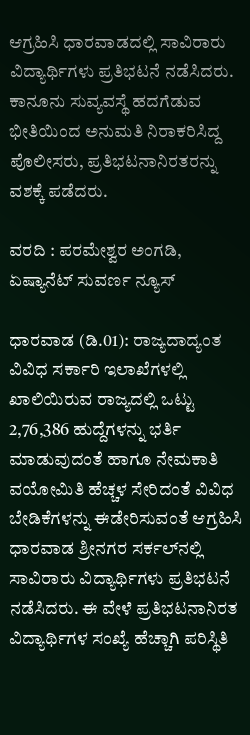ಆಗ್ರಹಿಸಿ ಧಾರವಾಡದಲ್ಲಿ ಸಾವಿರಾರು ವಿದ್ಯಾರ್ಥಿಗಳು ಪ್ರತಿಭಟನೆ ನಡೆಸಿದರು. ಕಾನೂನು ಸುವ್ಯವಸ್ಥೆ ಹದಗೆಡುವ ಭೀತಿಯಿಂದ ಅನುಮತಿ ನಿರಾಕರಿಸಿದ್ದ ಪೊಲೀಸರು, ಪ್ರತಿಭಟನಾನಿರತರನ್ನು ವಶಕ್ಕೆ ಪಡೆದರು.

ವರದಿ : ಪರಮೇಶ್ವರ ಅಂಗಡಿ, ಏಷ್ಯಾನೆಟ್ ಸುವರ್ಣ ನ್ಯೂಸ್

ಧಾರವಾಡ (ಡಿ.01): ರಾಜ್ಯದಾದ್ಯಂತ ವಿವಿಧ ಸರ್ಕಾರಿ ಇಲಾಖೆಗಳಲ್ಲಿ ಖಾಲಿಯಿರುವ ರಾಜ್ಯದಲ್ಲಿ ಒಟ್ಟು 2,76,386 ಹುದ್ದೆಗಳನ್ನು ಭರ್ತಿ ಮಾಡುವುದಂತೆ ಹಾಗೂ ನೇಮಕಾತಿ ವಯೋಮಿತಿ ಹೆಚ್ಚಳ ಸೇರಿದಂತೆ ವಿವಿಧ ಬೇಡಿಕೆಗಳನ್ನು ಈಡೇರಿಸುವಂತೆ ಆಗ್ರಹಿಸಿ ಧಾರವಾಡ ಶ್ರೀನಗರ ಸರ್ಕಲ್‌ನಲ್ಲಿ ಸಾವಿರಾರು ವಿದ್ಯಾರ್ಥಿಗಳು ಪ್ರತಿಭಟನೆ ನಡೆಸಿದರು. ಈ ವೇಳೆ ಪ್ರತಿಭಟನಾನಿರತ ವಿದ್ಯಾರ್ಥಿಗಳ ಸಂಖ್ಯೆ ಹೆಚ್ಚಾಗಿ ಪರಿಸ್ಥಿತಿ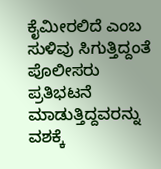ಕೈಮೀರಲಿದೆ ಎಂಬ ಸುಳಿವು ಸಿಗುತ್ತಿದ್ದಂತೆ ಪೊಲೀಸರು ಪ್ರತಿಭಟನೆ ಮಾಡುತ್ತಿದ್ದವರನ್ನು ವಶಕ್ಕೆ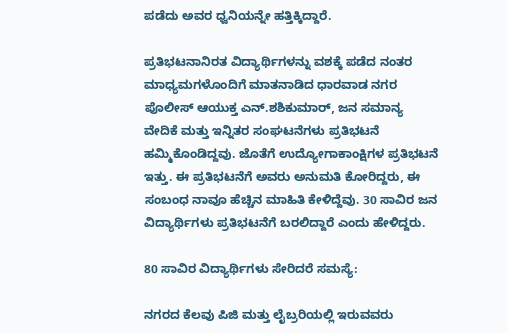ಪಡೆದು ಅವರ ಧ್ವನಿಯನ್ನೇ ಹತ್ತಿಕ್ಕಿದ್ದಾರೆ.

ಪ್ರತಿಭಟನಾನಿರತ ವಿದ್ಯಾರ್ಥಿಗಳನ್ನು ವಶಕ್ಕೆ ಪಡೆದ ನಂತರ ಮಾಧ್ಯಮಗಳೊಂದಿಗೆ ಮಾತನಾಡಿದ ಧಾರವಾಡ ನಗರ ಪೊಲೀಸ್ ಆಯುಕ್ತ ಎನ್.ಶಶಿಕುಮಾರ್, ಜನ ಸಮಾನ್ಯ ವೇದಿಕೆ ಮತ್ತು ಇನ್ನಿತರ ಸಂಘಟನೆಗಳು ಪ್ರತಿಭಟನೆ ಹಮ್ಮಿಕೊಂಡಿದ್ದವು. ಜೊತೆಗೆ ಉದ್ಯೋಗಾಕಾಂಕ್ಷಿಗಳ ಪ್ರತಿಭಟನೆ ಇತ್ತು. ಈ ಪ್ರತಿಭಟನೆಗೆ ಅವರು ಅನುಮತಿ ಕೋರಿದ್ದರು, ಈ ಸಂಬಂಧ ನಾವೂ ಹೆಚ್ಚಿನ ಮಾಹಿತಿ ಕೇಳಿದ್ದೆವು. 30 ಸಾವಿರ ಜನ ವಿದ್ಯಾರ್ಥಿಗಳು ಪ್ರತಿಭಟನೆಗೆ ಬರಲಿದ್ದಾರೆ ಎಂದು ಹೇಳಿದ್ದರು.

80 ಸಾವಿರ ವಿದ್ಯಾರ್ಥಿಗಳು ಸೇರಿದರೆ ಸಮಸ್ಯೆ:

ನಗರದ ಕೆಲವು ಪಿಜಿ ಮತ್ತು ಲೈಬ್ರರಿಯಲ್ಲಿ ಇರುವವರು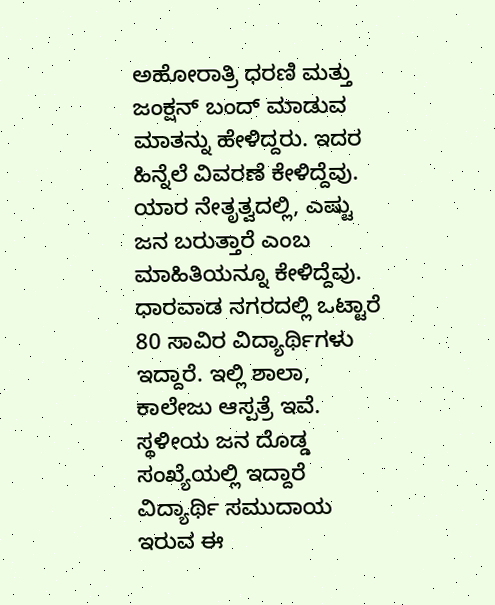ಅಹೋರಾತ್ರಿ ಧರಣಿ ಮತ್ತು ಜಂಕ್ಷನ್ ಬಂದ್ ಮಾಡುವ ಮಾತನ್ನು ಹೇಳಿದ್ದರು. ಇದರ ಹಿನ್ನೆಲೆ ವಿವರಣೆ ಕೇಳಿದ್ದೆವು. ಯಾರ ನೇತೃತ್ವದಲ್ಲಿ, ಎಷ್ಟು ಜನ ಬರುತ್ತಾರೆ ಎಂಬ ಮಾಹಿತಿಯನ್ನೂ ಕೇಳಿದ್ದೆವು. ಧಾರವಾಡ ನಗರದಲ್ಲಿ ಒಟ್ಟಾರೆ 80 ಸಾವಿರ ವಿದ್ಯಾರ್ಥಿಗಳು ಇದ್ದಾರೆ. ಇಲ್ಲಿ ಶಾಲಾ, ಕಾಲೇಜು ಆಸ್ಪತ್ರೆ ಇವೆ. ಸ್ಥಳೀಯ ಜನ ದೊಡ್ಡ ಸಂಖ್ಯೆಯಲ್ಲಿ ಇದ್ದಾರೆ ವಿದ್ಯಾರ್ಥಿ ಸಮುದಾಯ ಇರುವ‌ ಈ‌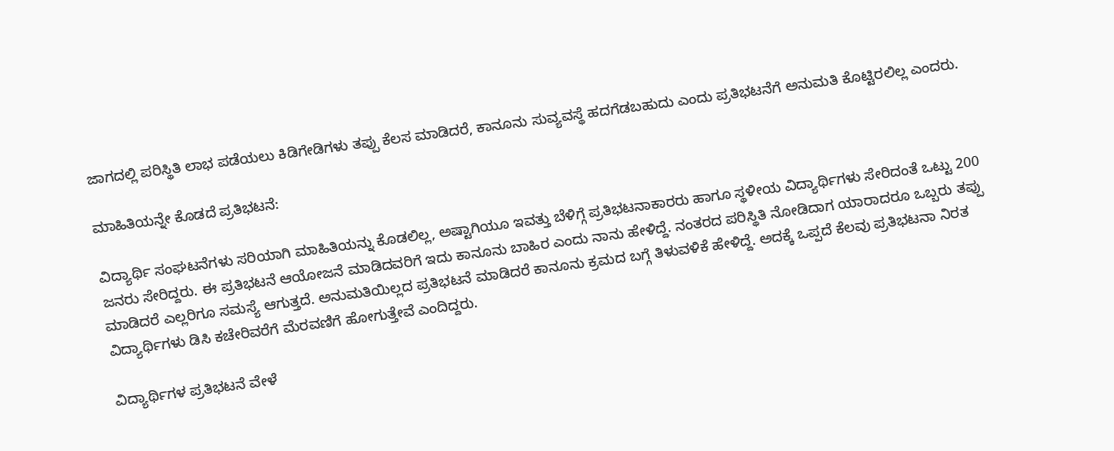ಜಾಗದಲ್ಲಿ ಪರಿಸ್ಥಿತಿ ಲಾಭ ಪಡೆಯಲು ಕಿಡಿಗೇಡಿಗಳು ತಪ್ಪು ಕೆಲಸ ಮಾಡಿದರೆ, ಕಾನೂನು ಸುವ್ಯವಸ್ಥೆ ಹದಗೆಡಬಹುದು ಎಂದು ಪ್ರತಿಭಟನೆಗೆ ಅನುಮತಿ‌‌ ಕೊಟ್ಟಿರಲಿಲ್ಲ ಎಂದರು.

ಮಾಹಿತಿಯನ್ನೇ ಕೊಡದೆ ಪ್ರತಿಭಟನೆ:

ವಿದ್ಯಾರ್ಥಿ ಸಂಘಟನೆಗಳು ಸರಿಯಾಗಿ ಮಾಹಿತಿಯನ್ನು‌ ಕೊಡಲಿಲ್ಲ, ಅಷ್ಟಾಗಿಯೂ ಇವತ್ತು ಬೆಳಿಗ್ಗೆ ಪ್ರತಿಭಟನಾಕಾರರು ಹಾಗೂ ಸ್ಥಳೀಯ ವಿದ್ಯಾರ್ಥಿಗಳು ಸೇರಿದಂತೆ ಒಟ್ಟು 200 ಜನರು ಸೇರಿದ್ದರು. ಈ ಪ್ರತಿಭಟನೆ ಆಯೋಜನೆ‌ ಮಾಡಿದವರಿಗೆ ಇದು ಕಾನೂನು ಬಾಹಿರ ಎಂದು ನಾನು ಹೇಳಿದ್ದೆ. ನಂತರದ ಪರಿಸ್ಥಿತಿ ನೋಡಿದಾಗ ಯಾರಾದರೂ ಒಬ್ಬರು ತಪ್ಪು ಮಾಡಿದರೆ ಎಲ್ಲರಿಗೂ ಸಮಸ್ಯೆ ಆಗುತ್ತದೆ. ಅನುಮತಿಯಿಲ್ಲದ ಪ್ರತಿಭಟನೆ ಮಾಡಿದರೆ ಕಾನೂನು ಕ್ರಮದ ಬಗ್ಗೆ ತಿಳುವಳಿಕೆ ಹೇಳಿದ್ದೆ. ಅದಕ್ಕೆ ಒಪ್ಪದೆ ಕೆಲವು ಪ್ರತಿಭಟನಾ ನಿರತ ವಿದ್ಯಾರ್ಥಿಗಳು ಡಿಸಿ ಕಚೇರಿವರೆಗೆ ಮೆರವಣಿಗೆ ಹೋಗುತ್ತೇವೆ ಎಂದಿದ್ದರು.

ವಿದ್ಯಾರ್ಥಿಗಳ ಪ್ರತಿಭಟನೆ ವೇಳೆ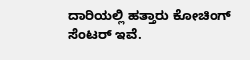ದಾರಿಯಲ್ಲಿ ಹತ್ತಾರು ಕೋಚಿಂಗ್ ಸೆಂಟರ್ ಇವೆ.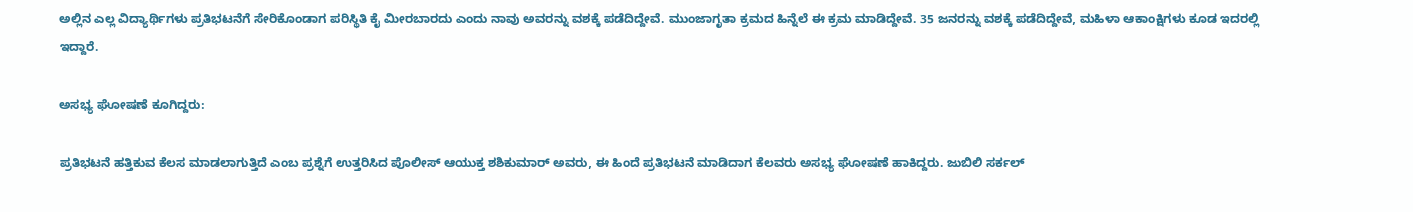ಅಲ್ಲಿನ ಎಲ್ಲ ವಿದ್ಯಾರ್ಥಿಗಳು ಪ್ರತಿಭಟನೆಗೆ ಸೇರಿಕೊಂಡಾಗ ಪರಿಸ್ಥಿತಿ ಕೈ ಮೀರಬಾರದು ಎಂದು ನಾವು ಅವರನ್ನು ವಶಕ್ಕೆ ಪಡೆದಿದ್ದೇವೆ. ಮುಂಜಾಗೃತಾ ಕ್ರಮದ ಹಿನ್ನೆಲೆ ಈ ಕ್ರಮ ಮಾಡಿದ್ದೇವೆ. 35 ಜನರನ್ನು ವಶಕ್ಕೆ ಪಡೆದಿದ್ದೇವೆ, ಮಹಿಳಾ ಆಕಾಂಕ್ಷಿಗಳು ಕೂಡ ಇದರಲ್ಲಿ ಇದ್ದಾರೆ.

ಅಸಭ್ಯ ಘೋಷಣೆ ಕೂಗಿದ್ದರು:

ಪ್ರತಿಭಟನೆ ಹತ್ತಿಕುವ ಕೆಲಸ ಮಾಡಲಾಗುತ್ತಿದೆ ಎಂಬ ಪ್ರಶ್ನೆಗೆ ಉತ್ತರಿಸಿದ ಪೊಲೀಸ್ ಆಯುಕ್ತ ಶಶಿಕುಮಾರ್ ಅವರು, ಈ ಹಿಂದೆ ಪ್ರತಿಭಟನೆ ಮಾಡಿದಾಗ ಕೆಲವರು ಅಸಭ್ಯ ಘೋಷಣೆ ಹಾಕಿದ್ದರು. ಜುಬಿಲಿ ಸರ್ಕಲ್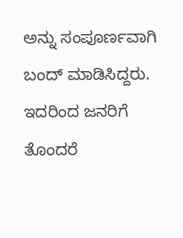ಅನ್ನು ಸಂಪೂರ್ಣವಾಗಿ ಬಂದ್ ಮಾಡಿಸಿದ್ದರು. ಇದರಿಂದ ಜನರಿಗೆ‌ ತೊಂದರೆ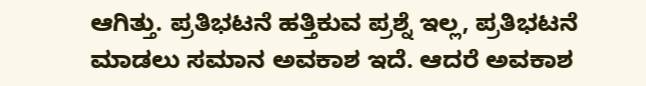ಆಗಿತ್ತು. ಪ್ರತಿಭಟನೆ ಹತ್ತಿಕುವ ಪ್ರಶ್ನೆ ಇಲ್ಲ, ಪ್ರತಿಭಟನೆ ಮಾಡಲು ಸಮಾನ ಅವಕಾಶ ಇದೆ. ಆದರೆ ಅವಕಾಶ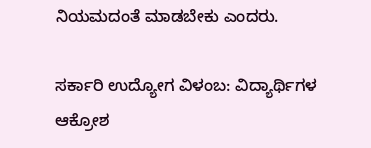ನಿಯಮದಂತೆ ಮಾಡಬೇಕು ಎಂದರು.

ಸರ್ಕಾರಿ ಉದ್ಯೋಗ ವಿಳಂಬ: ವಿದ್ಯಾರ್ಥಿಗಳ ಆಕ್ರೋಶ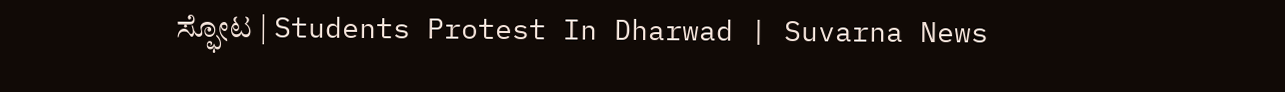ಸ್ಫೋಟ | Students Protest In Dharwad | Suvarna News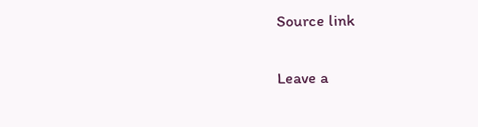Source link

Leave a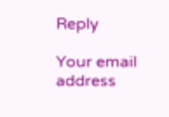Reply

Your email address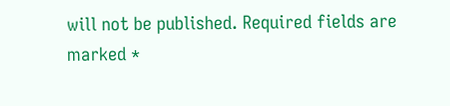will not be published. Required fields are marked *